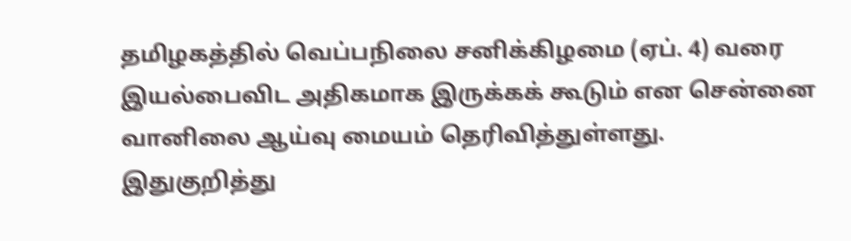தமிழகத்தில் வெப்பநிலை சனிக்கிழமை (ஏப். 4) வரை இயல்பைவிட அதிகமாக இருக்கக் கூடும் என சென்னை வானிலை ஆய்வு மையம் தெரிவித்துள்ளது.
இதுகுறித்து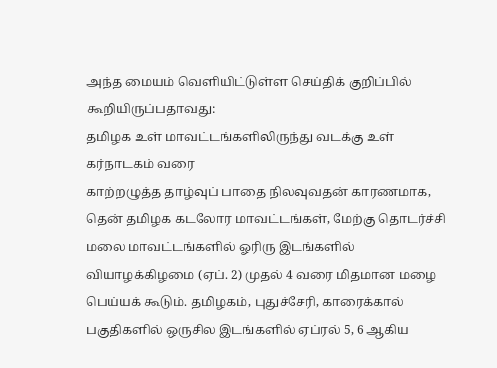அந்த மையம் வெளியிட்டுள்ள செய்திக் குறிப்பில் கூறியிருப்பதாவது:
தமிழக உள் மாவட்டங்களிலிருந்து வடக்கு உள் கர்நாடகம் வரை
காற்றழுத்த தாழ்வுப் பாதை நிலவுவதன் காரணமாக, தென் தமிழக கடலோர மாவட்டங்கள், மேற்கு தொடர்ச்சி மலை மாவட்டங்களில் ஓரிரு இடங்களில் வியாழக்கிழமை (ஏப். 2) முதல் 4 வரை மிதமான மழை பெய்யக் கூடும். தமிழகம், புதுச்சேரி, காரைக்கால் பகுதிகளில் ஒருசில இடங்களில் ஏப்ரல் 5, 6 ஆகிய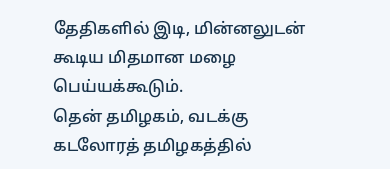தேதிகளில் இடி, மின்னலுடன் கூடிய மிதமான மழை பெய்யக்கூடும்.
தென் தமிழகம், வடக்கு கடலோரத் தமிழகத்தில்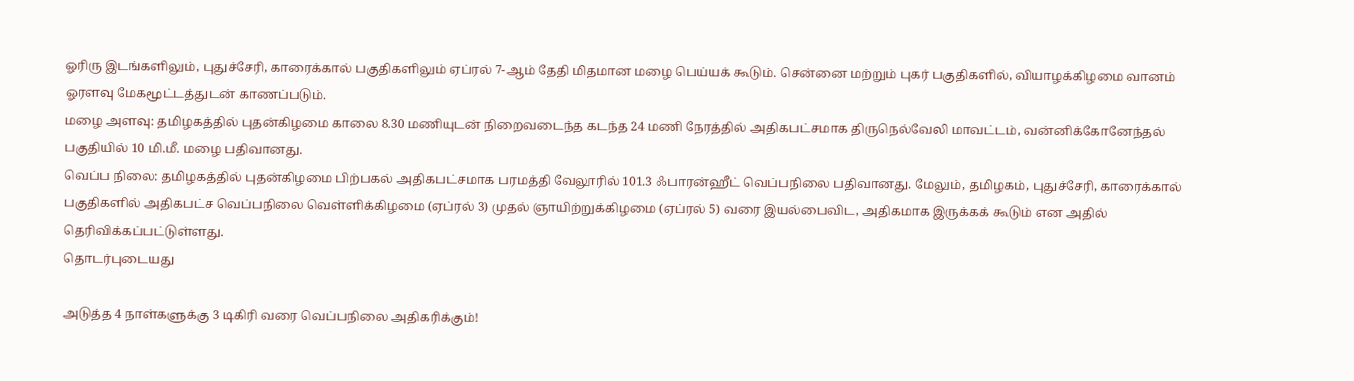ஓரிரு இடங்களிலும், புதுச்சேரி, காரைக்கால் பகுதிகளிலும் ஏப்ரல் 7-ஆம் தேதி மிதமான மழை பெய்யக் கூடும். சென்னை மற்றும் புகர் பகுதிகளில், வியாழக்கிழமை வானம் ஓரளவு மேகமூட்டத்துடன் காணப்படும்.
மழை அளவு: தமிழகத்தில் புதன்கிழமை காலை 8.30 மணியுடன் நிறைவடைந்த கடந்த 24 மணி நேரத்தில் அதிகபட்சமாக திருநெல்வேலி மாவட்டம், வன்னிக்கோனேந்தல் பகுதியில் 10 மி.மீ. மழை பதிவானது.
வெப்ப நிலை: தமிழகத்தில் புதன்கிழமை பிற்பகல் அதிகபட்சமாக பரமத்தி வேலூரில் 101.3 ஃபாரன்ஹீட் வெப்பநிலை பதிவானது. மேலும், தமிழகம், புதுச்சேரி, காரைக்கால் பகுதிகளில் அதிகபட்ச வெப்பநிலை வெள்ளிக்கிழமை (ஏப்ரல் 3) முதல் ஞாயிற்றுக்கிழமை (ஏப்ரல் 5) வரை இயல்பைவிட, அதிகமாக இருக்கக் கூடும் என அதில் தெரிவிக்கப்பட்டுள்ளது.
தொடர்புடையது

அடுத்த 4 நாள்களுக்கு 3 டிகிரி வரை வெப்பநிலை அதிகரிக்கும்!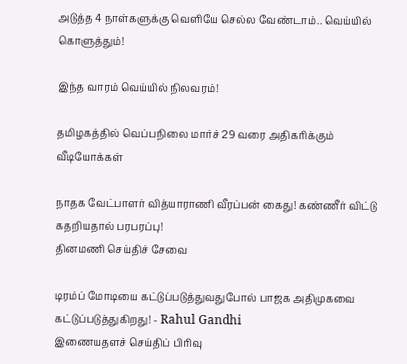அடுத்த 4 நாள்களுக்கு வெளியே செல்ல வேண்டாம்.. வெய்யில் கொளுத்தும்!

இந்த வாரம் வெய்யில் நிலவரம்!

தமிழகத்தில் வெப்பநிலை மார்ச் 29 வரை அதிகரிக்கும்
வீடியோக்கள்

நாதக வேட்பாளர் வித்யாராணி வீரப்பன் கைது! கண்ணீர் விட்டு கதறியதால் பரபரப்பு!
தினமணி செய்திச் சேவை

டிரம்ப் மோடியை கட்டுப்படுத்துவதுபோல் பாஜக அதிமுகவை கட்டுப்படுத்துகிறது! - Rahul Gandhi
இணையதளச் செய்திப் பிரிவு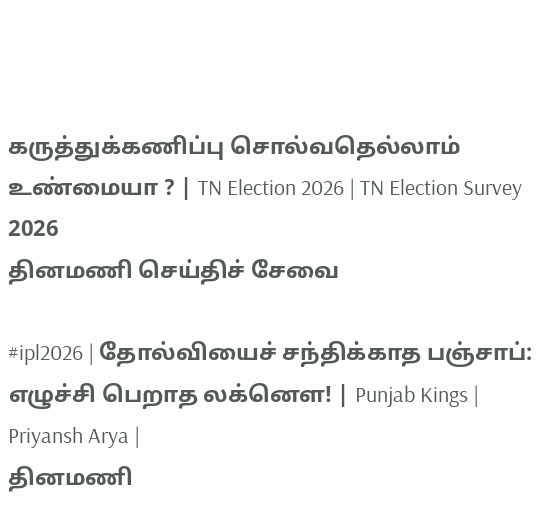கருத்துக்கணிப்பு சொல்வதெல்லாம் உண்மையா ? | TN Election 2026 | TN Election Survey 2026
தினமணி செய்திச் சேவை

#ipl2026 | தோல்வியைச் சந்திக்காத பஞ்சாப்: எழுச்சி பெறாத லக்னௌ! | Punjab Kings | Priyansh Arya |
தினமணி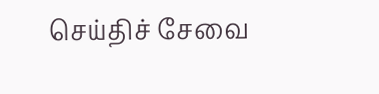செய்திச் சேவை